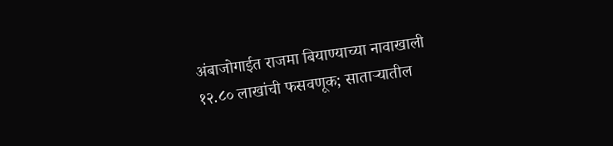अंबाजोगाईत राजमा बियाण्याच्या नावाखाली १२.८० लाखांची फसवणूक; साताऱ्यातील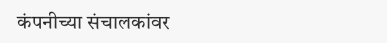कंपनीच्या संचालकांवर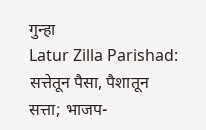गुन्हा
Latur Zilla Parishad: सत्तेतून पैसा, पैशातून सत्ता; भाजप-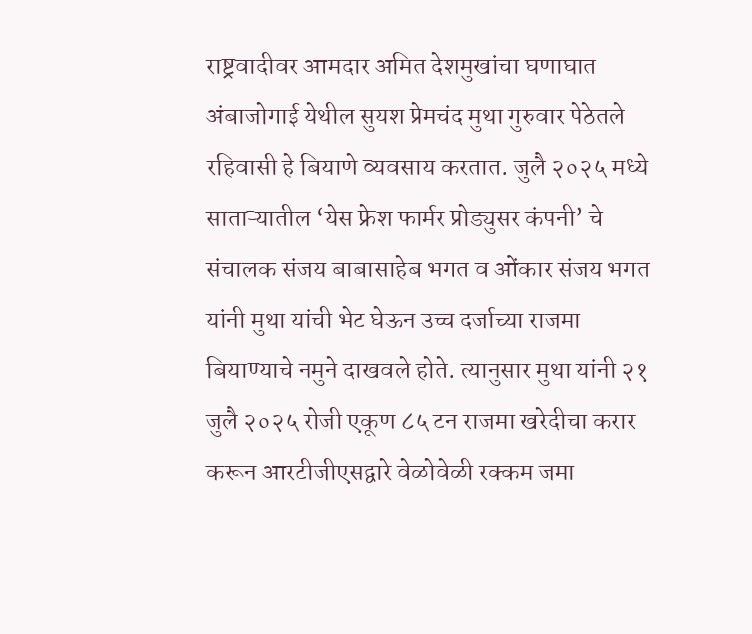राष्ट्रवादीवर आमदार अमित देशमुखांचा घणाघात
अंबाजोगाई येथील सुयश प्रेमचंद मुथा गुरुवार पेठेतले रहिवासी हे बियाणे व्यवसाय करतात. जुलै २०२५ मध्ये साताऱ्यातील ‘येस फ्रेश फार्मर प्रोड्युसर कंपनी’ चे संचालक संजय बाबासाहेब भगत व ओंकार संजय भगत यांनी मुथा यांची भेट घेऊन उच्च दर्जाच्या राजमा बियाण्याचे नमुने दाखवले होते. त्यानुसार मुथा यांनी २१ जुलै २०२५ रोजी एकूण ८५ टन राजमा खरेदीचा करार करून आरटीजीएसद्वारे वेळोवेळी रक्कम जमा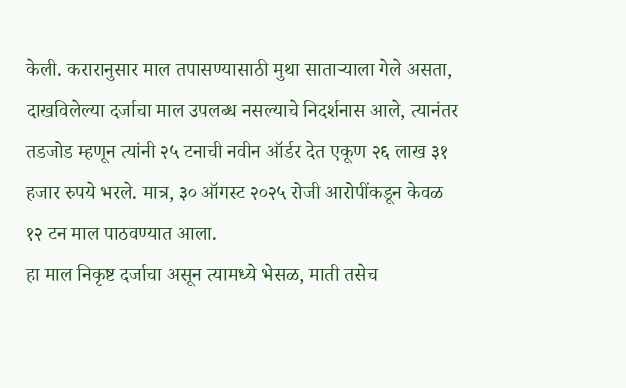केली. करारानुसार माल तपासण्यासाठी मुथा साताऱ्याला गेले असता, दाखविलेल्या दर्जाचा माल उपलब्ध नसल्याचे निदर्शनास आले, त्यानंतर तडजोड म्हणून त्यांनी २५ टनाची नवीन ऑर्डर देत एकूण २६ लाख ३१ हजार रुपये भरले. मात्र, ३० ऑगस्ट २०२५ रोजी आरोपींकडून केवळ १२ टन माल पाठवण्यात आला.
हा माल निकृष्ट दर्जाचा असून त्यामध्ये भेसळ, माती तसेच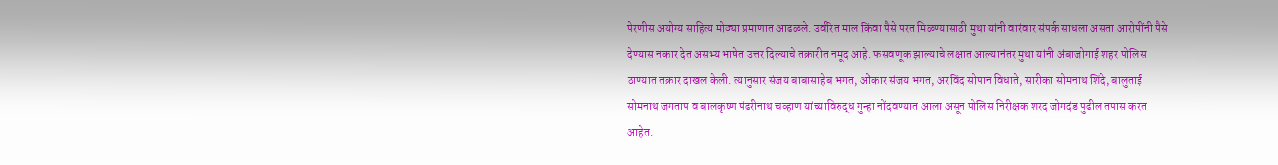पेरणीस अयोग्य साहित्य मोठ्या प्रमाणात आढळले. उर्वरित माल किंवा पैसे परत मिळण्यासाठी मुथा यांनी वारंवार संपर्क साधला असता आरोपींनी पैसे देण्यास नकार देत असभ्य भाषेत उत्तर दिल्याचे तक्रारीत नमूद आहे. फसवणूक झाल्याचे लक्षात आल्यानंतर मुथा यांनी अंबाजोगाई शहर पोलिस ठाण्यात तक्रार दाखल केली. त्यानुसार संजय बाबासाहेब भगत, ओंकार संजय भगत, अरविंद सोपान विधाते, सारीका सोमनाथ शिंदे, बालुताई सोमनाथ जगताप व बालकृष्ण पंढरीनाथ चव्हाण यांच्याविरुद्ध गुन्हा नोंदवण्यात आला असून पोलिस निरीक्षक शरद जोगदंड पुढील तपास करत आहेत.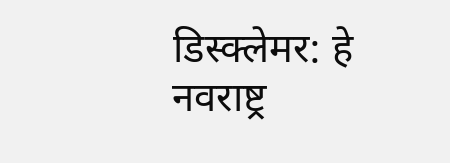डिस्क्लेमर: हे नवराष्ट्र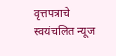वृत्तपत्राचे स्वयंचलित न्यूज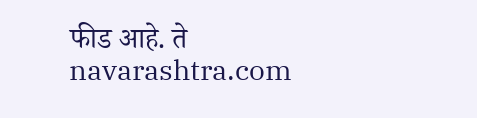फीड आहे. ते navarashtra.com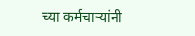च्या कर्मचाऱ्यांनी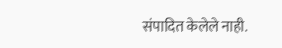संपादित केलेले नाही.